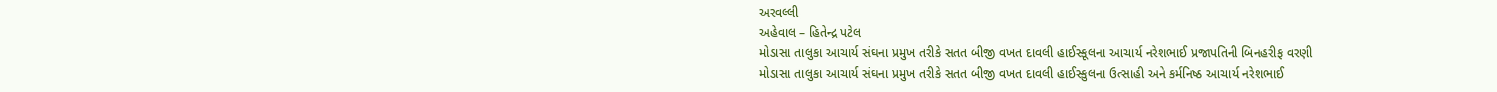અરવલ્લી
અહેવાલ – હિતેન્દ્ર પટેલ
મોડાસા તાલુકા આચાર્ય સંઘના પ્રમુખ તરીકે સતત બીજી વખત દાવલી હાઈસ્કૂલના આચાર્ય નરેશભાઈ પ્રજાપતિની બિનહરીફ વરણી
મોડાસા તાલુકા આચાર્ય સંઘના પ્રમુખ તરીકે સતત બીજી વખત દાવલી હાઈસ્કુલના ઉત્સાહી અને કર્મનિષ્ઠ આચાર્ય નરેશભાઈ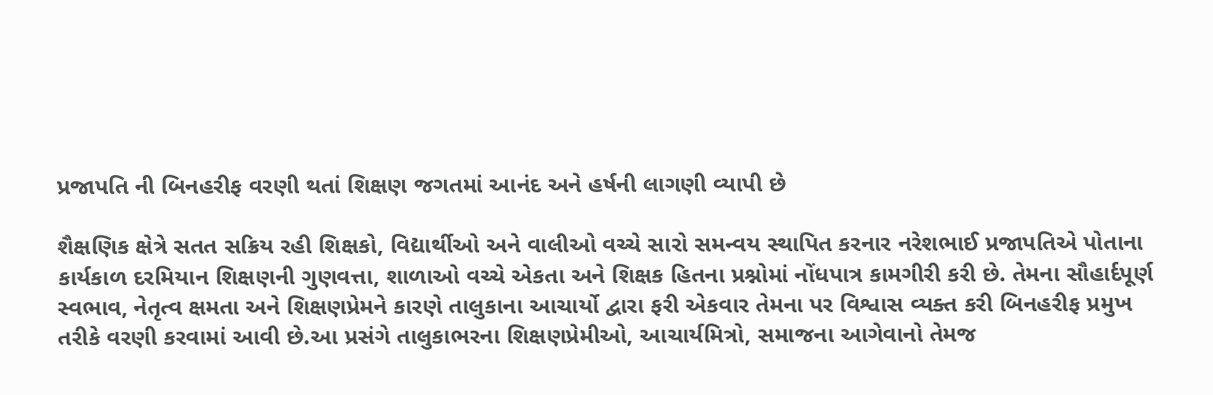પ્રજાપતિ ની બિનહરીફ વરણી થતાં શિક્ષણ જગતમાં આનંદ અને હર્ષની લાગણી વ્યાપી છે

શૈક્ષણિક ક્ષેત્રે સતત સક્રિય રહી શિક્ષકો, વિદ્યાર્થીઓ અને વાલીઓ વચ્ચે સારો સમન્વય સ્થાપિત કરનાર નરેશભાઈ પ્રજાપતિએ પોતાના કાર્યકાળ દરમિયાન શિક્ષણની ગુણવત્તા, શાળાઓ વચ્ચે એકતા અને શિક્ષક હિતના પ્રશ્નોમાં નોંધપાત્ર કામગીરી કરી છે. તેમના સૌહાર્દપૂર્ણ સ્વભાવ, નેતૃત્વ ક્ષમતા અને શિક્ષણપ્રેમને કારણે તાલુકાના આચાર્યો દ્વારા ફરી એકવાર તેમના પર વિશ્વાસ વ્યક્ત કરી બિનહરીફ પ્રમુખ તરીકે વરણી કરવામાં આવી છે.આ પ્રસંગે તાલુકાભરના શિક્ષણપ્રેમીઓ, આચાર્યમિત્રો, સમાજના આગેવાનો તેમજ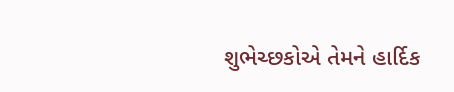શુભેચ્છકોએ તેમને હાર્દિક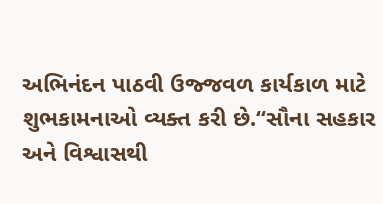અભિનંદન પાઠવી ઉજ્જવળ કાર્યકાળ માટે શુભકામનાઓ વ્યક્ત કરી છે.“સૌના સહકાર અને વિશ્વાસથી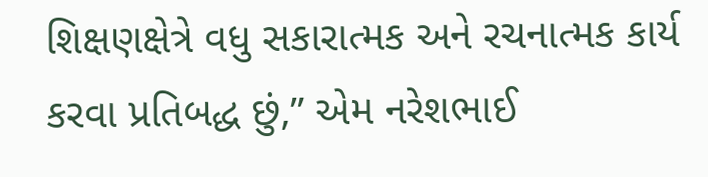શિક્ષણક્ષેત્રે વધુ સકારાત્મક અને રચનાત્મક કાર્ય કરવા પ્રતિબદ્ધ છું,” એમ નરેશભાઈ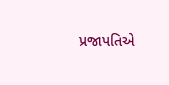પ્રજાપતિએ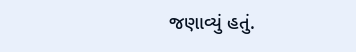જણાવ્યું હતું.